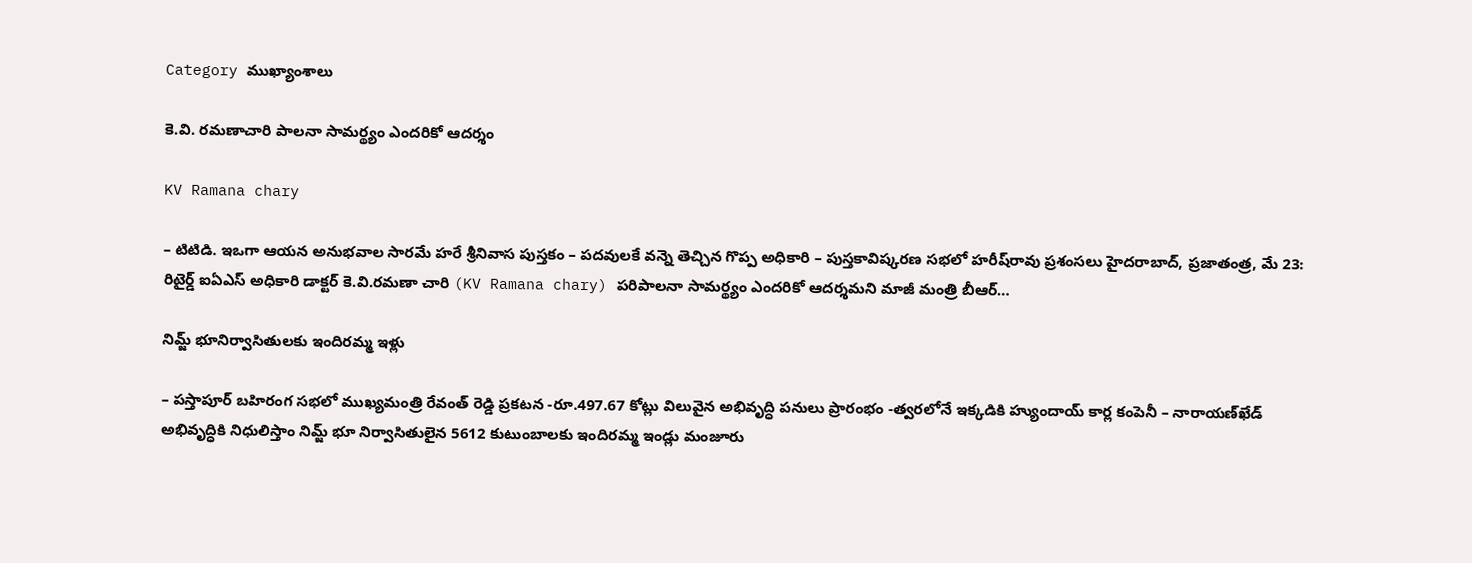Category ముఖ్యాంశాలు

కె.వి. ర‌మ‌ణాచారి పాల‌నా సామ‌ర్థ్యం ఎంద‌రికో ఆద‌ర్శం

KV Ramana chary

– టిటిడి. ఇఒగా ఆయ‌న అనుభ‌వాల సార‌మే హ‌రే శ్రీ‌నివాస పుస్తకం – ప‌ద‌వుల‌కే వ‌న్నె తెచ్చిన గొప్ప అధికారి – పుస్త‌కావిష్క‌ర‌ణ స‌భ‌లో హ‌రీష్‌రావు ప్ర‌శంస‌లు హైద‌రాబాద్‌, ప్ర‌జాతంత్ర, మే 23:  రిటైర్డ్ ఐఏఎస్ అధికారి డాక్టర్ కె.వి.రమణా చారి (KV Ramana chary) ప‌రిపాల‌నా సామ‌ర్థ్యం ఎంద‌రికో ఆద‌ర్శ‌మ‌ని మాజీ మంత్రి బీఆర్…

నిమ్జ్ భూనిర్వాసితుల‌కు ఇందిర‌మ్మ ఇళ్లు

– ప‌స్తాపూర్ బ‌హిరంగ స‌భ‌లో ముఖ్యమంత్రి రేవంత్ రెడ్డి ప్ర‌క‌ట‌న‌ -రూ.497.67 కోట్లు విలువైన అభివృద్ధి ప‌నులు ప్రారంభం -త్వ‌ర‌లోనే ఇక్క‌డికి హ్యుందాయ్ కార్ల కంపెనీ – నారాయ‌ణ్‌ఖేడ్ అభివృద్ధికి నిధులిస్తాం నిమ్జ్ భూ నిర్వాసితులైన 5612 కుటుంబాలకు ఇందిరమ్మ ఇండ్లు మంజూరు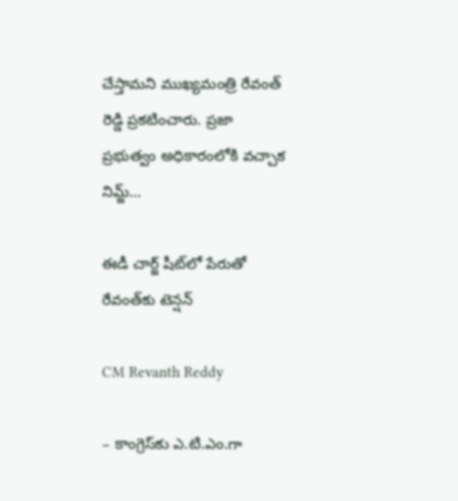చేస్తామని ముఖ్య‌మంత్రి రేవంత్ రెడ్డి ప్ర‌క‌టించారు. ప్రజా ప్రభుత్వం అధికారంలోకి వచ్చాక నిమ్జ్…

ఈడీ చార్జ్ షీట్‌లో పేరుతో రేవంత్‌కు టెన్ష‌న్‌

CM Revanth Reddy

– కాంగ్రెస్‌కు ఎ.టి.ఎం.గా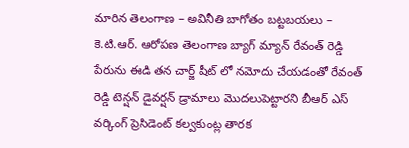మారిన తెలంగాణ‌ – అవినీతి బాగోతం బ‌ట్ట‌బ‌య‌లు – కె.టి.ఆర్‌. ఆరోప‌ణ‌ తెలంగాణ బ్యాగ్ మ్యాన్ రేవంత్ రెడ్డి పేరును ఈడి తన చార్జ్ షీట్ లో నమోదు చేయ‌డంతో రేవంత్ రెడ్డి టెన్షన్ డైవర్షన్ డ్రామాలు మొదలుపెట్టార‌ని బీఆర్ ఎస్ వ‌ర్కింగ్ ప్రెసిడెంట్ క‌ల్వ‌కుంట్ల తార‌క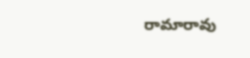రామారావు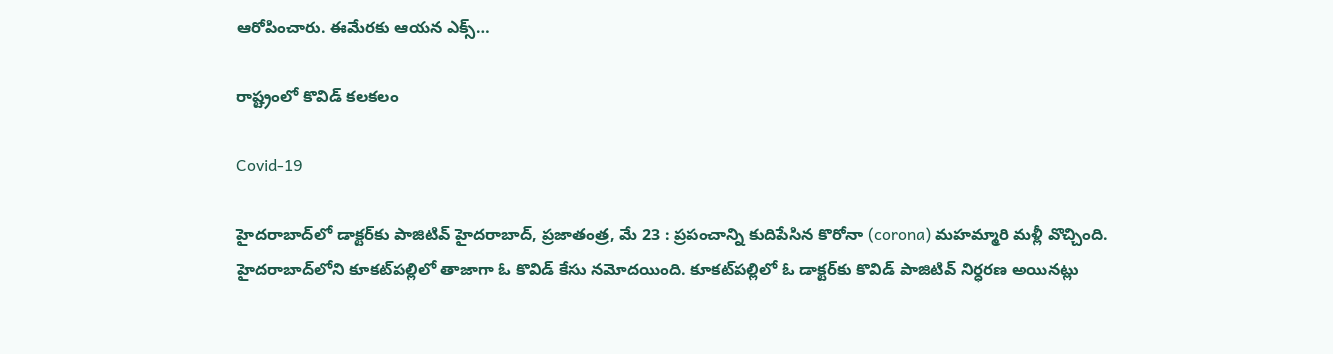ఆరోపించారు. ఈమేర‌కు ఆయ‌న ఎక్స్…

రాష్ట్రంలో కొవిడ్‌ కలకలం

Covid-19

హైదరాబాద్‌లో డాక్టర్‌కు పాజిటివ్ హైదరాబాద్, ప్రజాతంత్ర, మే 23 : ప్రపంచాన్ని కుదిపేసిన కొరోనా (corona) మహమ్మారి మ‌ళ్లీ వొచ్చింది. హైదరాబాద్‌లోని కూకట్‌పల్లిలో తాజాగా ఓ కొవిడ్‌ కేసు నమోదయింది. కూకట్‌పల్లిలో ఓ డాక్టర్‌కు కొవిడ్‌ పాజిటివ్ నిర్ధరణ అయినట్లు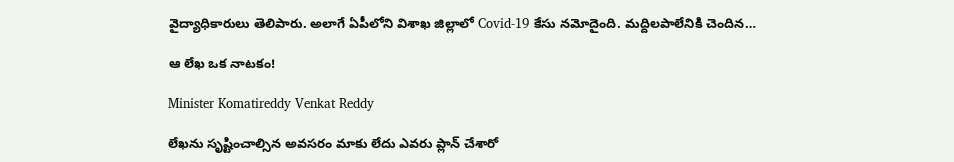వైద్యాధికారులు తెలిపారు. అలాగే ఏపీలోని విశాఖ జిల్లాలో Covid-19 కేసు నమోదైంది. మద్దిలపాలేనికి చెందిన…

ఆ లేఖ ఒక నాట‌కం!

Minister Komatireddy Venkat Reddy

లేఖ‌ను సృష్టించాల్సిన అవ‌స‌రం మాకు లేదు ఎవ‌రు ప్లాన్ చేశారో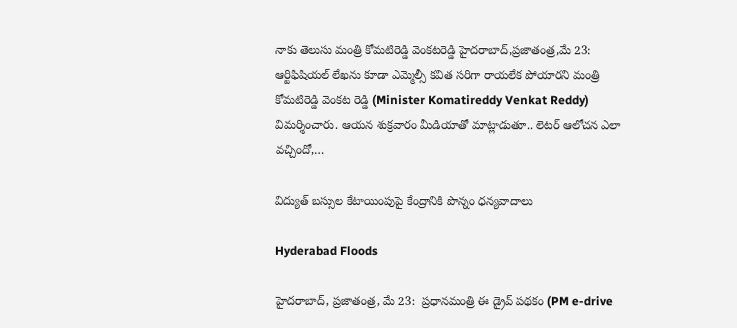నాకు తెలుసు మంత్రి కోమ‌టిరెడ్డి వెంక‌ట‌రెడ్డి హైదరాబాద్‌,ప్రజాతంత్ర,మే 23: ఆర్టిఫిషియల్‌ ‌లేఖను కూడా ఎమ్మెల్సీ కవిత సరిగా రాయలేక పోయారని మంత్రి కోమటిరెడ్డి వెంకట రెడ్డి (Minister Komatireddy Venkat Reddy) విమర్శించారు. ఆయ‌న శుక్ర‌వారం మీడియాతో మాట్లాడుతూ.. లెటర్‌ ఆలోచన ఎలా వచ్చిందో,…

విద్యుత్ బ‌స్సుల కేటాయింపుపై కేంద్రానికి పొన్నం ధ‌న్య‌వాదాలు

Hyderabad Floods

హైద‌రాబాద్‌, ప్ర‌జాతంత్ర‌, మే 23:  ప్రధానమంత్రి ఈ డ్రైవ్ పథకం (PM e-drive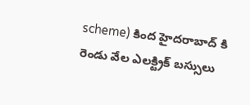scheme) కింద హైదరాబాద్ కి రెండు వేల ఎలక్ట్రిక్ బస్సులు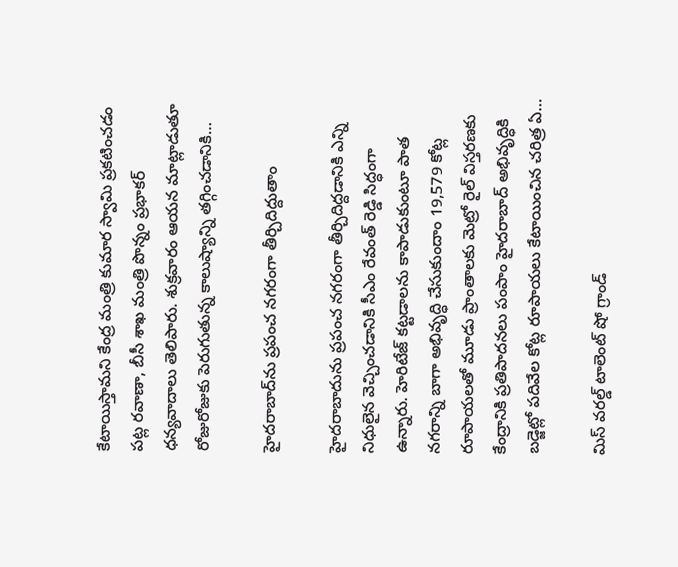కేటాయిస్తామని కేంద్ర మంత్రి కుమార స్వామి ప్రకటించడం పట్ల రవాణా, బీసీ శాఖ మంత్రి పొన్నం ప్రభాకర్ ధన్యవాదాలు తెలిపారు. శుక్ర‌వారం ఆయ‌న మాట్లాడుతూ రోజురోజుకు పెరుగుతున్న కాలుష్యాన్ని తగ్గించడానికి…

హైద‌రాబాద్‌ను ప్ర‌పంచ న‌గ‌రంగా తీర్చిదిద్దుతాం

హైదరాబాదును ప్రపంచ నగరంగా తీర్చిదిద్దడానికి ఎన్ని నిధులైన వెచ్చించడానికి సీఎం రేవంత్ రెడ్డి సిద్ధంగా ఉన్నారు. హెరిటేజ్ కట్టడాలను కాపాడుకుంటూ పాత నగరాన్ని బాగా అభివృద్ధి చేసుకుందాం 19,579 కోట్ల రూపాయలతో మూడు ప్రాంతాలకు మెట్రో రైల్ విస్తరణకు కేంద్రానికి ప్రతిపాదనలు పంపాం హైదరాబాద్ అభివృద్ధికి బడ్జెట్లో పదివేల కోట్ల రూపాయలు కేటాయించిన చరిత్ర ఏ…

మిస్ వరల్డ్ టాలెంట్ షో గ్రాండ్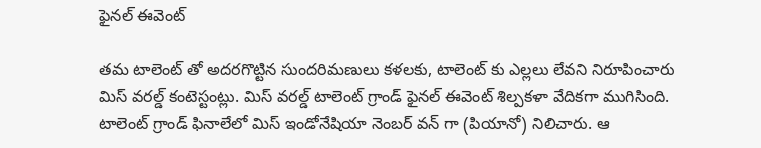ఫైనల్ ఈవెంట్

తమ టాలెంట్ తో అదరగొట్టిన సుందరిమణులు కళలకు, టాలెంట్ కు ఎల్లలు లేవని నిరూపించారు మిస్ వరల్డ్ కంటెస్టంట్లు. మిస్ వరల్డ్ టాలెంట్ గ్రాండ్ ఫైనల్ ఈవెంట్ శిల్పకళా వేదికగా ముగిసింది. టాలెంట్ గ్రాండ్ ఫినాలేలో మిస్ ఇండోనేషియా నెంబర్ వన్ గా (పియానో) నిలిచారు. ఆ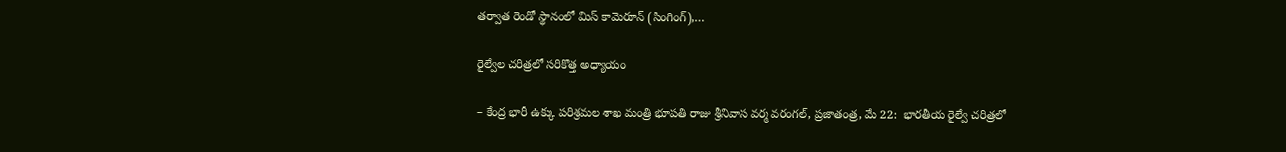తర్వాత రెండో స్థానంలో మిస్ కామెరూన్ (సింగింగ్),…

రైల్వేల చ‌రిత్ర‌లో స‌రికొత్త అధ్యాయం

– కేంద్ర భారీ ఉక్కు ప‌రిశ్ర‌మ‌ల శాఖ మంత్రి భూపతి రాజు శ్రీనివాస వర్మ వరంగల్, ప్ర‌జాతంత్ర‌, మే 22:  భారతీయ రైల్వే చ‌రిత్ర‌లో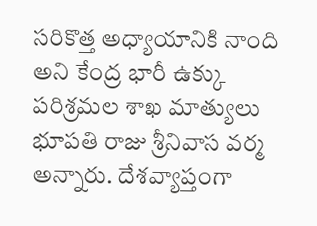సరికొత్త అధ్యాయానికి నాంది అని కేంద్ర భారీ ఉక్కు పరిశ్రమల శాఖ మాత్యులు భూపతి రాజు శ్రీనివాస వర్మ అన్నారు. దేశవ్యాప్తంగా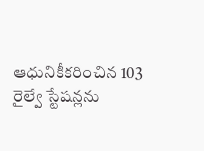ఆధునికీకరించిన 103 రైల్వే స్టేషన్లను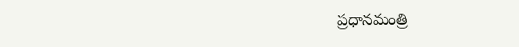ప్రధానమంత్రి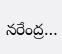నరేంద్ర…